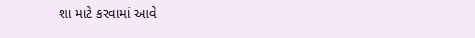શા માટે કરવામાં આવે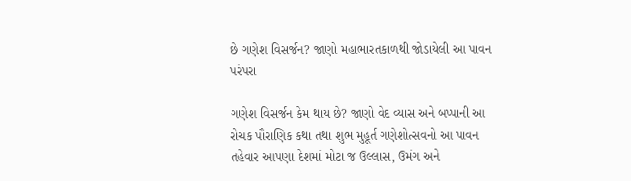છે ગણેશ વિસર્જન? જાણો મહાભારતકાળથી જોડાયેલી આ પાવન પરંપરા

ગણેશ વિસર્જન કેમ થાય છે? જાણો વેદ વ્યાસ અને બપ્પાની આ રોચક પૌરાણિક કથા તથા શુભ મુહૂર્ત ગણેશોત્સવનો આ પાવન તહેવાર આપણા દેશમાં મોટા જ ઉલ્લાસ, ઉમંગ અને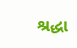શ્રદ્ધા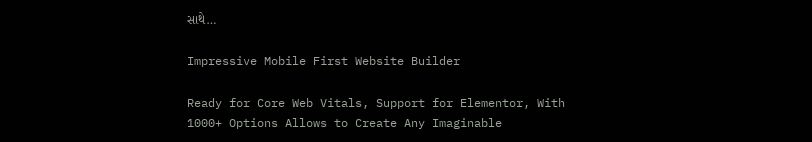સાથે…

Impressive Mobile First Website Builder

Ready for Core Web Vitals, Support for Elementor, With 1000+ Options Allows to Create Any Imaginable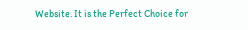Website. It is the Perfect Choice for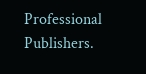Professional Publishers.